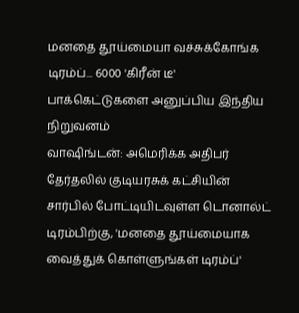மனதை தூய்மையா வச்சுக்கோங்க டிரம்ப்... 6000 'கிரீன் டீ' பாக்கெட்டுகளை அனுப்பிய இந்திய நிறுவனம்
வாஷிங்டன்: அமெரிக்க அதிபர் தேர்தலில் குடியரசுக் கட்சியின் சார்பில் போட்டியிடவுள்ள டொனால்ட் டிரம்பிற்கு, 'மனதை தூய்மையாக வைத்துக் கொள்ளுங்கள் டிரம்ப்'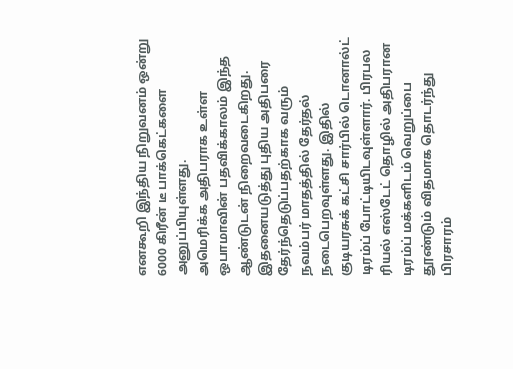எனகூறி இந்திய நிறுவனம் ஒன்று 6000 கிரீன் டீ பாக்கெட்களை அனுப்பியுள்ளது.
அமெரிக்க அதிபராக உள்ள ஒபாமாவின் பதவிக்காலம் இந்த ஆண்டுடன் நிறைவடைகிறது. இதனையடுத்து புதிய அதிபரை தேர்ந்தெடுப்பதற்காக வரும் நவம்பர் மாதத்தில் தேர்தல் நடைபெறவுள்ளது. இதில் குடியரசுக் கட்சி சார்பில் டொனால்ட் டிரம்ப் போட்டியிடவுள்ளார். பிரபல ரியல் எஸ்டேட் தொழில் அதிபரான டிரம்ப் மக்களிடம் வெறுப்பை தூண்டும் விதமாக தொடர்ந்து பிரசாரம்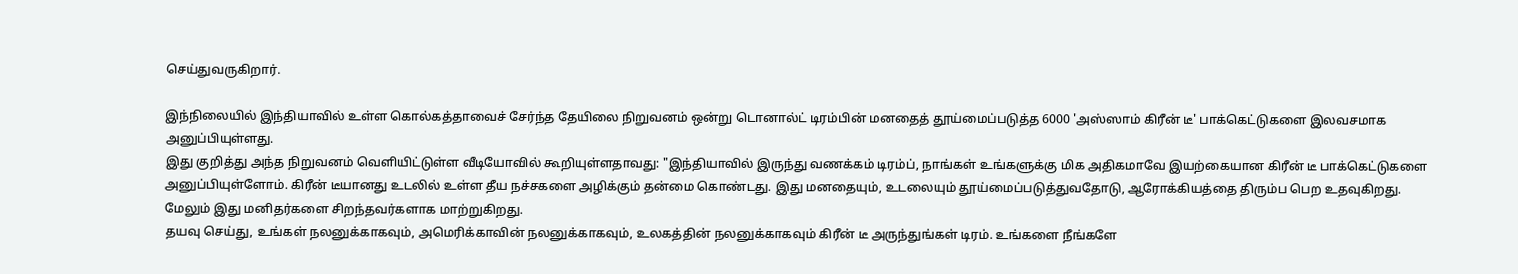செய்துவருகிறார்.

இந்நிலையில் இந்தியாவில் உள்ள கொல்கத்தாவைச் சேர்ந்த தேயிலை நிறுவனம் ஒன்று டொனால்ட் டிரம்பின் மனதைத் தூய்மைப்படுத்த 6000 'அஸ்ஸாம் கிரீன் டீ' பாக்கெட்டுகளை இலவசமாக அனுப்பியுள்ளது.
இது குறித்து அந்த நிறுவனம் வெளியிட்டுள்ள வீடியோவில் கூறியுள்ளதாவது: "இந்தியாவில் இருந்து வணக்கம் டிரம்ப், நாங்கள் உங்களுக்கு மிக அதிகமாவே இயற்கையான கிரீன் டீ பாக்கெட்டுகளை அனுப்பியுள்ளோம். கிரீன் டீயானது உடலில் உள்ள தீய நச்சகளை அழிக்கும் தன்மை கொண்டது. இது மனதையும், உடலையும் தூய்மைப்படுத்துவதோடு, ஆரோக்கியத்தை திரும்ப பெற உதவுகிறது. மேலும் இது மனிதர்களை சிறந்தவர்களாக மாற்றுகிறது.
தயவு செய்து, உங்கள் நலனுக்காகவும், அமெரிக்காவின் நலனுக்காகவும், உலகத்தின் நலனுக்காகவும் கிரீன் டீ அருந்துங்கள் டிரம். உங்களை நீங்களே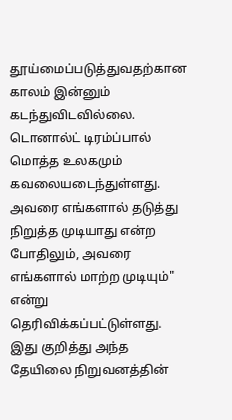தூய்மைப்படுத்துவதற்கான காலம் இன்னும் கடந்துவிடவில்லை. டொனால்ட் டிரம்ப்பால் மொத்த உலகமும் கவலையடைந்துள்ளது. அவரை எங்களால் தடுத்து நிறுத்த முடியாது என்ற போதிலும், அவரை எங்களால் மாற்ற முடியும்" என்று தெரிவிக்கப்பட்டுள்ளது.
இது குறித்து அந்த தேயிலை நிறுவனத்தின்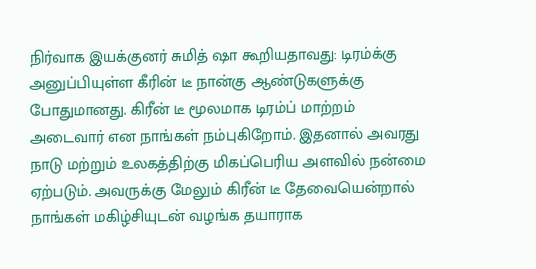நிர்வாக இயக்குனர் சுமித் ஷா கூறியதாவது: டிரம்க்கு அனுப்பியுள்ள கீரின் டீ நான்கு ஆண்டுகளுக்கு போதுமானது. கிரீன் டீ மூலமாக டிரம்ப் மாற்றம் அடைவார் என நாங்கள் நம்புகிறோம். இதனால் அவரது நாடு மற்றும் உலகத்திற்கு மிகப்பெரிய அளவில் நன்மை ஏற்படும். அவருக்கு மேலும் கிரீன் டீ தேவையென்றால் நாங்கள் மகிழ்சியுடன் வழங்க தயாராக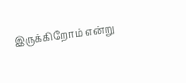இருக்கிறோம் என்று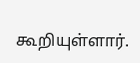கூறியுள்ளார்.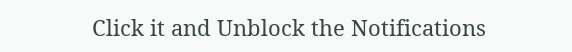Click it and Unblock the Notifications